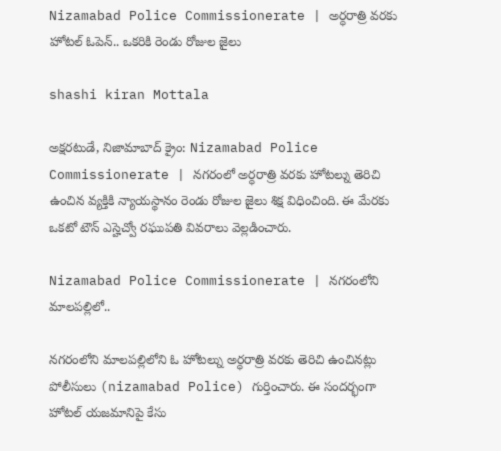Nizamabad Police Commissionerate | అర్ధరాత్రి వరకు హోటల్ ఓపెన్.. ఒకరికి రెండు రోజుల జైలు

shashi kiran Mottala

అక్షరటుడే, నిజామాబాద్ క్రైం: Nizamabad Police Commissionerate | నగరంలో అర్ధరాత్రి వరకు హోటల్ను తెరిచి ఉంచిన వ్యక్తికి న్యాయస్థానం రెండు రోజుల జైలు శిక్ష విధించింది. ఈ మేరకు ఒకటో టౌన్ ఎస్హెచ్వో రఘుపతి వివరాలు వెల్లడించారు.

Nizamabad Police Commissionerate | నగరంలోని మాలపల్లిలో..

నగరంలోని మాలపల్లిలోని ఓ హోటల్ను అర్ధరాత్రి వరకు తెరిచి ఉంచినట్లు పోలీసులు (nizamabad Police) గుర్తించారు. ఈ సందర్భంగా హోటల్ యజమానిపై కేసు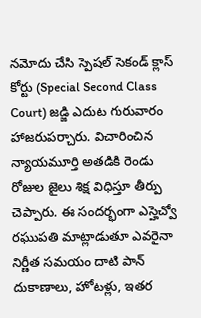నమోదు చేసి స్పెషల్ సెకండ్ క్లాస్ కోర్టు (Special Second Class Court) జడ్జి ఎదుట గురువారం హాజరుపర్చారు. విచారించిన న్యాయమూర్తి అతడికి రెండు రోజుల జైలు శిక్ష విధిస్తూ తీర్పు చెప్పారు. ఈ సందర్భంగా ఎస్హెచ్వో రఘుపతి మాట్లాడుతూ ఎవరైనా నిర్ణీత సమయం దాటి పాన్ దుకాణాలు, హోటళ్లు, ఇతర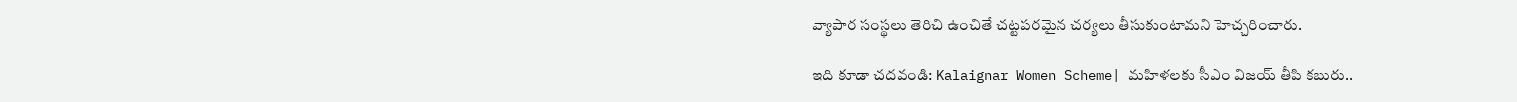వ్యాపార సంస్థలు తెరిచి ఉంచితే చట్టపరమైన చర్యలు తీసుకుంటామని హెచ్చరించారు.

ఇది కూడా చదవండి: Kalaignar Women Scheme| మహిళలకు సీఎం విజయ్ తీపి కబురు..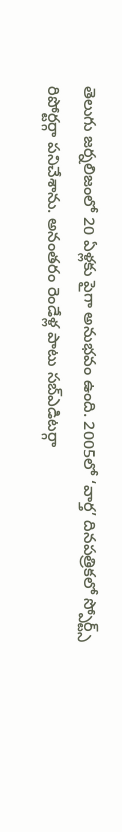తెలుగు జర్నలిజంలో 20 ఏళ్లకు పైగా అనుభవం ఉంది. 2005లో ‘వార్త’ దినపత్రికలో స్పోర్ట్స్ రిపోర్టర్గా పనిచేశాను. అనంతరం రెండేళ్ల పాటు సబ్ఎడిటర్గా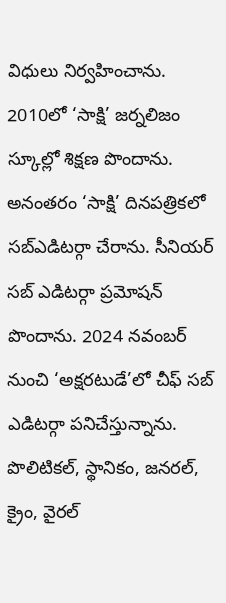విధులు నిర్వహించాను. 2010లో ‘సాక్షి’ జర్నలిజం స్కూల్లో శిక్షణ పొందాను. అనంతరం ‘సాక్షి’ దినపత్రికలో సబ్ఎడిటర్గా చేరాను. సీనియర్ సబ్ ఎడిటర్గా ప్రమోషన్ పొందాను. 2024 నవంబర్ నుంచి ‘అక్షరటుడే’లో చీఫ్ సబ్ ఎడిటర్గా పనిచేస్తున్నాను. పొలిటికల్, స్థానికం, జనరల్, క్రైం, వైరల్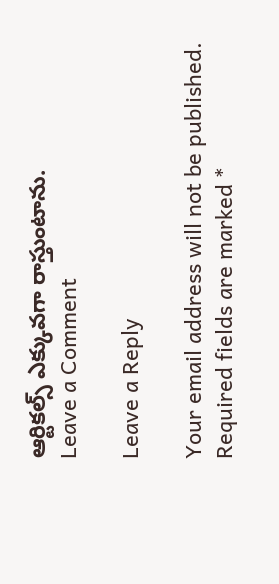ఆర్టికల్స్ ఎక్కువగా రాస్తుంటాను.
Leave a Comment

Leave a Reply

Your email address will not be published. Required fields are marked *